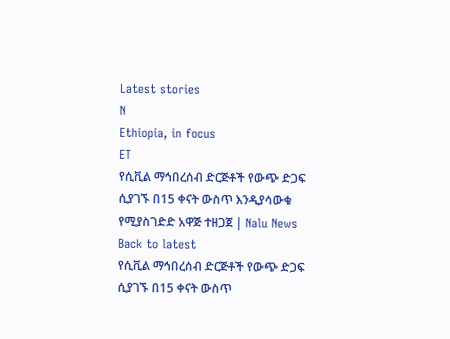Latest stories
N
Ethiopia, in focus
ET
የሲቪል ማኅበረሰብ ድርጅቶች የውጭ ድጋፍ ሲያገኙ በ15 ቀናት ውስጥ እንዲያሳውቁ የሚያስገድድ አዋጅ ተዘጋጀ | Nalu News
Back to latest
የሲቪል ማኅበረሰብ ድርጅቶች የውጭ ድጋፍ ሲያገኙ በ15 ቀናት ውስጥ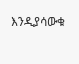እንዲያሳውቁ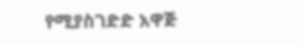የሚያስገድድ አዋጅ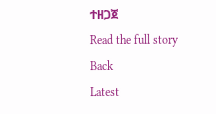ተዘጋጀ
Read the full story
Back
Latest